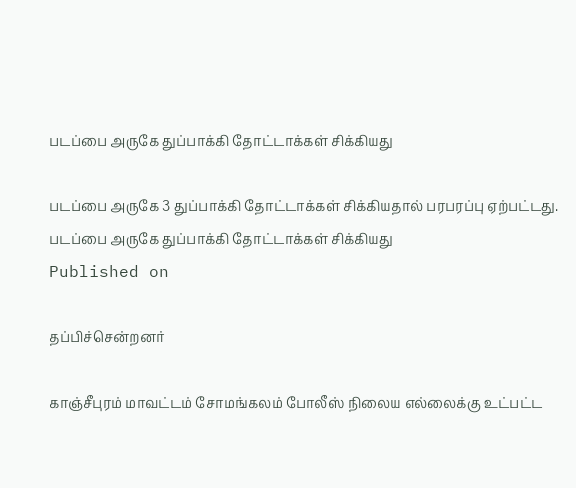படப்பை அருகே துப்பாக்கி தோட்டாக்கள் சிக்கியது

படப்பை அருகே 3 துப்பாக்கி தோட்டாக்கள் சிக்கியதால் பரபரப்பு ஏற்பட்டது.
படப்பை அருகே துப்பாக்கி தோட்டாக்கள் சிக்கியது
Published on

தப்பிச்சென்றனர்

காஞ்சீபுரம் மாவட்டம் சோமங்கலம் போலீஸ் நிலைய எல்லைக்கு உட்பட்ட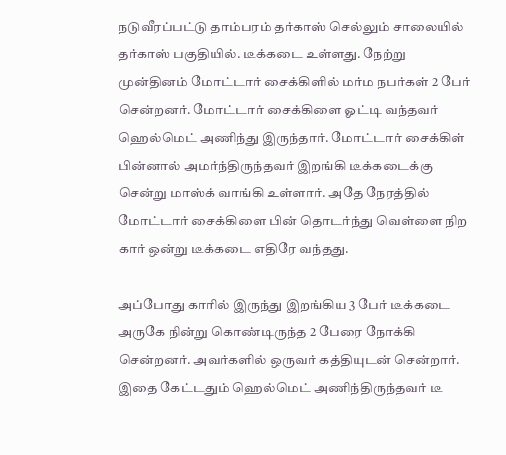நடுவீரப்பட்டு தாம்பரம் தர்காஸ் செல்லும் சாலையில் தர்காஸ் பகுதியில். டீக்கடை உள்ளது. நேற்று முன்தினம் மோட்டார் சைக்கிளில் மர்ம நபர்கள் 2 பேர் சென்றனர். மோட்டார் சைக்கிளை ஓட்டி வந்தவர் ஹெல்மெட் அணிந்து இருந்தார். மோட்டார் சைக்கிள் பின்னால் அமர்ந்திருந்தவர் இறங்கி டீக்கடைக்கு சென்று மாஸ்க் வாங்கி உள்ளார். அதே நேரத்தில் மோட்டார் சைக்கிளை பின் தொடர்ந்து வெள்ளை நிற கார் ஒன்று டீக்கடை எதிரே வந்தது.

அப்போது காரில் இருந்து இறங்கிய 3 பேர் டீக்கடை அருகே நின்று கொண்டிருந்த 2 பேரை நோக்கி சென்றனர். அவர்களில் ஒருவர் கத்தியுடன் சென்றார். இதை கேட்டதும் ஹெல்மெட் அணிந்திருந்தவர் டீ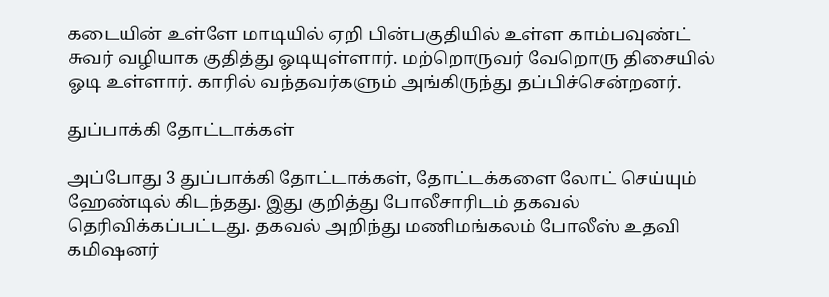கடையின் உள்ளே மாடியில் ஏறி பின்பகுதியில் உள்ள காம்பவுண்ட் சுவர் வழியாக குதித்து ஓடியுள்ளார். மற்றொருவர் வேறொரு திசையில் ஓடி உள்ளார். காரில் வந்தவர்களும் அங்கிருந்து தப்பிச்சென்றனர்.

துப்பாக்கி தோட்டாக்கள்

அப்போது 3 துப்பாக்கி தோட்டாக்கள், தோட்டக்களை லோட் செய்யும் ஹேண்டில் கிடந்தது. இது குறித்து போலீசாரிடம் தகவல் தெரிவிக்கப்பட்டது. தகவல் அறிந்து மணிமங்கலம் போலீஸ் உதவி கமிஷனர்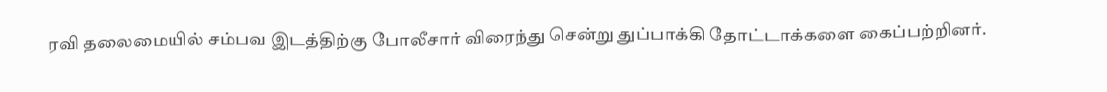ரவி தலைமையில் சம்பவ இடத்திற்கு போலீசார் விரைந்து சென்று துப்பாக்கி தோட்டாக்களை கைப்பற்றினர்.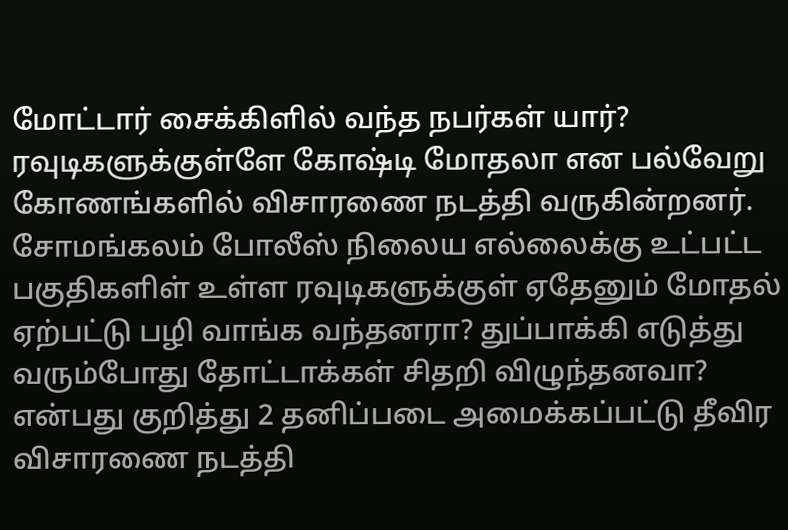மோட்டார் சைக்கிளில் வந்த நபர்கள் யார்? ரவுடிகளுக்குள்ளே கோஷ்டி மோதலா என பல்வேறு கோணங்களில் விசாரணை நடத்தி வருகின்றனர். சோமங்கலம் போலீஸ் நிலைய எல்லைக்கு உட்பட்ட பகுதிகளிள் உள்ள ரவுடிகளுக்குள் ஏதேனும் மோதல் ஏற்பட்டு பழி வாங்க வந்தனரா? துப்பாக்கி எடுத்து வரும்போது தோட்டாக்கள் சிதறி விழுந்தனவா? என்பது குறித்து 2 தனிப்படை அமைக்கப்பட்டு தீவிர விசாரணை நடத்தி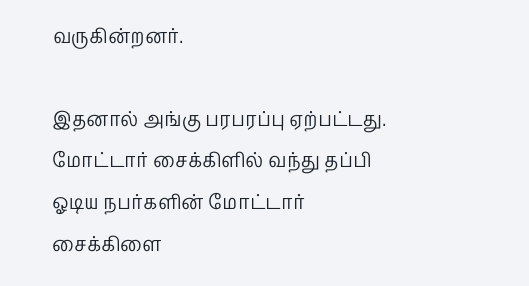வருகின்றனர்.

இதனால் அங்கு பரபரப்பு ஏற்பட்டது. மோட்டார் சைக்கிளில் வந்து தப்பி ஓடிய நபர்களின் மோட்டார் சைக்கிளை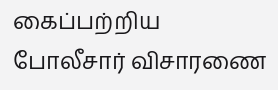கைப்பற்றிய போலீசார் விசாரணை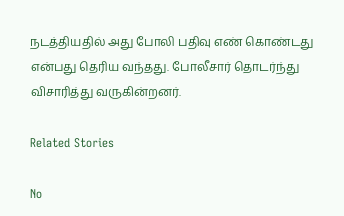நடத்தியதில் அது போலி பதிவு எண் கொண்டது என்பது தெரிய வந்தது. போலீசார் தொடர்ந்து விசாரித்து வருகின்றனர்.

Related Stories

No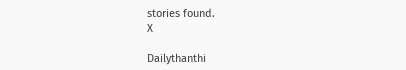stories found.
X

Dailythanthi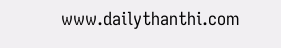www.dailythanthi.com